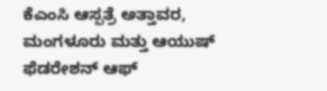ಕೆಎಂಸಿ ಆಸ್ಪತ್ರೆ ಅತ್ತಾವರ, ಮಂಗಳೂರು ಮತ್ತು ಆಯುಷ್ ಫೆಡರೇಶನ್ ಆಫ್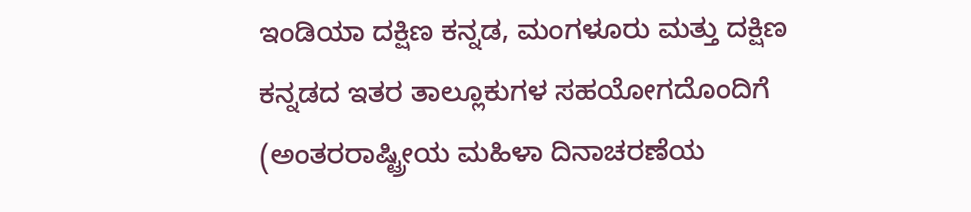ಇಂಡಿಯಾ ದಕ್ಷಿಣ ಕನ್ನಡ, ಮಂಗಳೂರು ಮತ್ತು ದಕ್ಷಿಣ ಕನ್ನಡದ ಇತರ ತಾಲ್ಲೂಕುಗಳ ಸಹಯೋಗದೊಂದಿಗೆ (ಅಂತರರಾಷ್ಟ್ರೀಯ ಮಹಿಳಾ ದಿನಾಚರಣೆಯ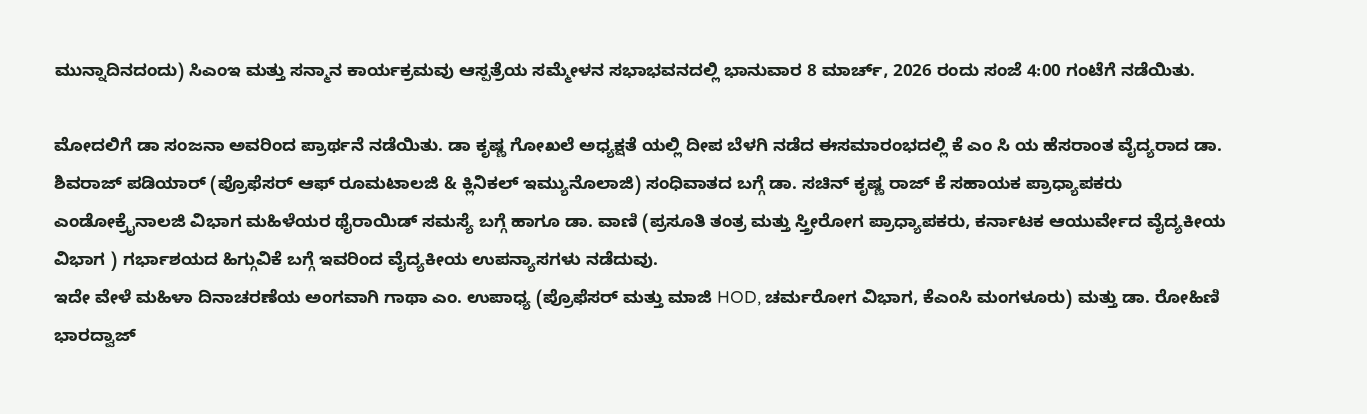ಮುನ್ನಾದಿನದಂದು) ಸಿಎಂಇ ಮತ್ತು ಸನ್ಮಾನ ಕಾರ್ಯಕ್ರಮವು ಆಸ್ಪತ್ರೆಯ ಸಮ್ಮೇಳನ ಸಭಾಭವನದಲ್ಲಿ ಭಾನುವಾರ 8 ಮಾರ್ಚ್, 2026 ರಂದು ಸಂಜೆ 4:00 ಗಂಟೆಗೆ ನಡೆಯಿತು.

ಮೋದಲಿಗೆ ಡಾ ಸಂಜನಾ ಅವರಿಂದ ಪ್ರಾರ್ಥನೆ ನಡೆಯಿತು. ಡಾ ಕೃಷ್ಣ ಗೋಖಲೆ ಅಧ್ಯಕ್ಷತೆ ಯಲ್ಲಿ ದೀಪ ಬೆಳಗಿ ನಡೆದ ಈಸಮಾರಂಭದಲ್ಲಿ ಕೆ ಎಂ ಸಿ ಯ ಹೆಸರಾಂತ ವೈದ್ಯರಾದ ಡಾ. ಶಿವರಾಜ್ ಪಡಿಯಾರ್ (ಪ್ರೊಫೆಸರ್ ಆಫ್ ರೂಮಟಾಲಜಿ & ಕ್ಲಿನಿಕಲ್ ಇಮ್ಯುನೊಲಾಜಿ) ಸಂಧಿವಾತದ ಬಗ್ಗೆ ಡಾ. ಸಚಿನ್ ಕೃಷ್ಣ ರಾಜ್ ಕೆ ಸಹಾಯಕ ಪ್ರಾಧ್ಯಾಪಕರು ಎಂಡೋಕ್ರೈನಾಲಜಿ ವಿಭಾಗ ಮಹಿಳೆಯರ ಥೈರಾಯಿಡ್ ಸಮಸ್ಯೆ ಬಗ್ಗೆ ಹಾಗೂ ಡಾ. ವಾಣಿ (ಪ್ರಸೂತಿ ತಂತ್ರ ಮತ್ತು ಸ್ತ್ರೀರೋಗ ಪ್ರಾಧ್ಯಾಪಕರು, ಕರ್ನಾಟಕ ಆಯುರ್ವೇದ ವೈದ್ಯಕೀಯ ವಿಭಾಗ ) ಗರ್ಭಾಶಯದ ಹಿಗ್ಗುವಿಕೆ ಬಗ್ಗೆ ಇವರಿಂದ ವೈದ್ಯಕೀಯ ಉಪನ್ಯಾಸಗಳು ನಡೆದುವು.
ಇದೇ ವೇಳೆ ಮಹಿಳಾ ದಿನಾಚರಣೆಯ ಅಂಗವಾಗಿ ಗಾಥಾ ಎಂ. ಉಪಾಧ್ಯ (ಪ್ರೊಫೆಸರ್ ಮತ್ತು ಮಾಜಿ HOD, ಚರ್ಮರೋಗ ವಿಭಾಗ, ಕೆಎಂಸಿ ಮಂಗಳೂರು) ಮತ್ತು ಡಾ. ರೋಹಿಣಿ ಭಾರದ್ವಾಜ್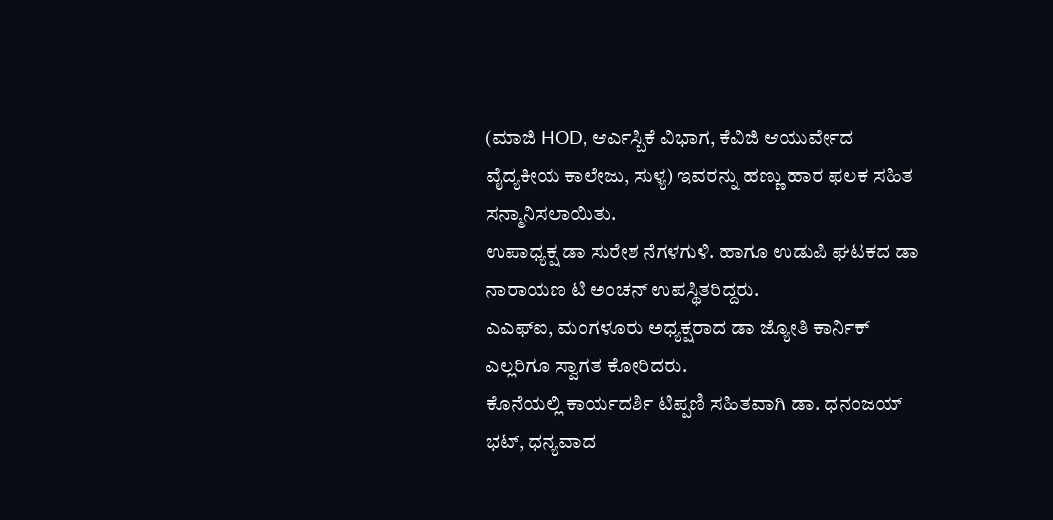(ಮಾಜಿ HOD, ಆರ್ಎಸ್ಬಿಕೆ ವಿಭಾಗ, ಕೆವಿಜಿ ಆಯುರ್ವೇದ ವೈದ್ಯಕೀಯ ಕಾಲೇಜು, ಸುಳ್ಯ) ಇವರನ್ನು ಹಣ್ಣು ಹಾರ ಫಲಕ ಸಹಿತ ಸನ್ಮಾನಿಸಲಾಯಿತು.
ಉಪಾಧ್ಯಕ್ಷ ಡಾ ಸುರೇಶ ನೆಗಳಗುಳಿ. ಹಾಗೂ ಉಡುಪಿ ಘಟಕದ ಡಾ ನಾರಾಯಣ ಟಿ ಅಂಚನ್ ಉಪಸ್ಥಿತರಿದ್ದರು.
ಎಎಫ್ಐ, ಮಂಗಳೂರು ಅಧ್ಯಕ್ಷರಾದ ಡಾ ಜ್ಯೋತಿ ಕಾರ್ನಿಕ್ ಎಲ್ಲರಿಗೂ ಸ್ವಾಗತ ಕೋರಿದರು.
ಕೊನೆಯಲ್ಲಿ ಕಾರ್ಯದರ್ಶಿ ಟಿಪ್ಪಣಿ ಸಹಿತವಾಗಿ ಡಾ. ಧನಂಜಯ್ ಭಟ್, ಧನ್ಯವಾದ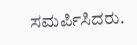ಸಮರ್ಪಿಸಿದರು.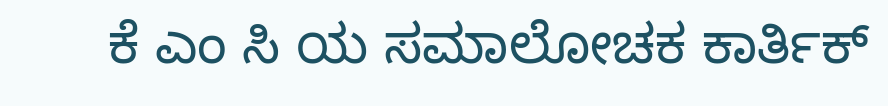ಕೆ ಎಂ ಸಿ ಯ ಸಮಾಲೋಚಕ ಕಾರ್ತಿಕ್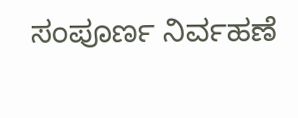ಸಂಪೂರ್ಣ ನಿರ್ವಹಣೆ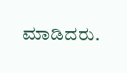ಮಾಡಿದರು.